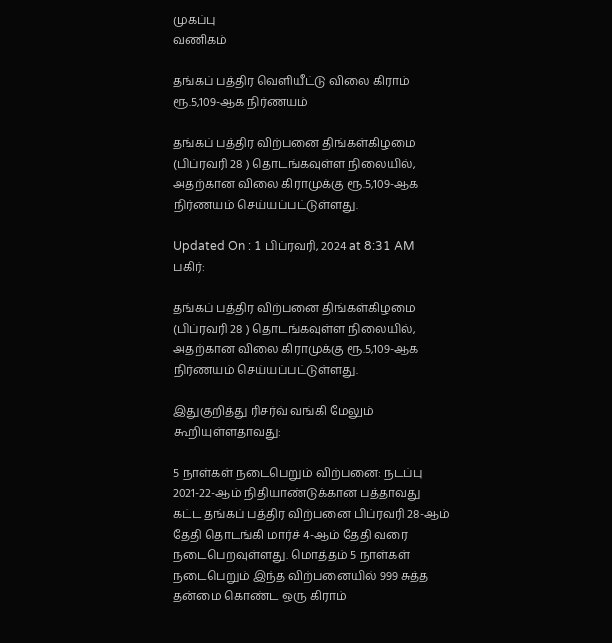முகப்பு
வணிகம்

தங்கப் பத்திர வெளியீட்டு விலை கிராம் ரூ.5,109-ஆக நிர்ணயம்

தங்கப் பத்திர விற்பனை திங்கள்கிழமை (பிப்ரவரி 28 ) தொடங்கவுள்ள நிலையில், அதற்கான விலை கிராமுக்கு ரூ.5,109-ஆக நிர்ணயம் செய்யப்பட்டுள்ளது.

Updated On : 1 பிப்ரவரி, 2024 at 8:31 AM
பகிர்:

தங்கப் பத்திர விற்பனை திங்கள்கிழமை (பிப்ரவரி 28 ) தொடங்கவுள்ள நிலையில், அதற்கான விலை கிராமுக்கு ரூ.5,109-ஆக நிர்ணயம் செய்யப்பட்டுள்ளது.

இதுகுறித்து ரிசர்வ் வங்கி மேலும் கூறியுள்ளதாவது:

5 நாள்கள் நடைபெறும் விற்பனை: நடப்பு 2021-22-ஆம் நிதியாண்டுக்கான பத்தாவது கட்ட தங்கப் பத்திர விற்பனை பிப்ரவரி 28-ஆம் தேதி தொடங்கி மார்ச் 4-ஆம் தேதி வரை நடைபெறவுள்ளது. மொத்தம் 5 நாள்கள் நடைபெறும் இந்த விற்பனையில் 999 சுத்த தன்மை கொண்ட ஒரு கிராம்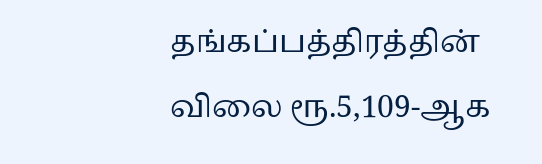தங்கப்பத்திரத்தின் விலை ரூ.5,109-ஆக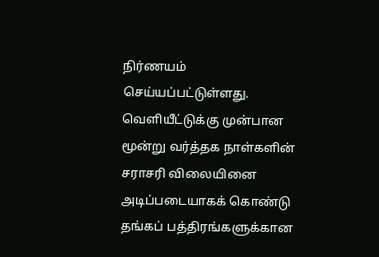நிர்ணயம் செய்யப்பட்டுள்ளது. வெளியீட்டுக்கு முன்பான மூன்று வர்த்தக நாள்களின் சராசரி விலையினை அடிப்படையாகக் கொண்டு தங்கப் பத்திரங்களுக்கான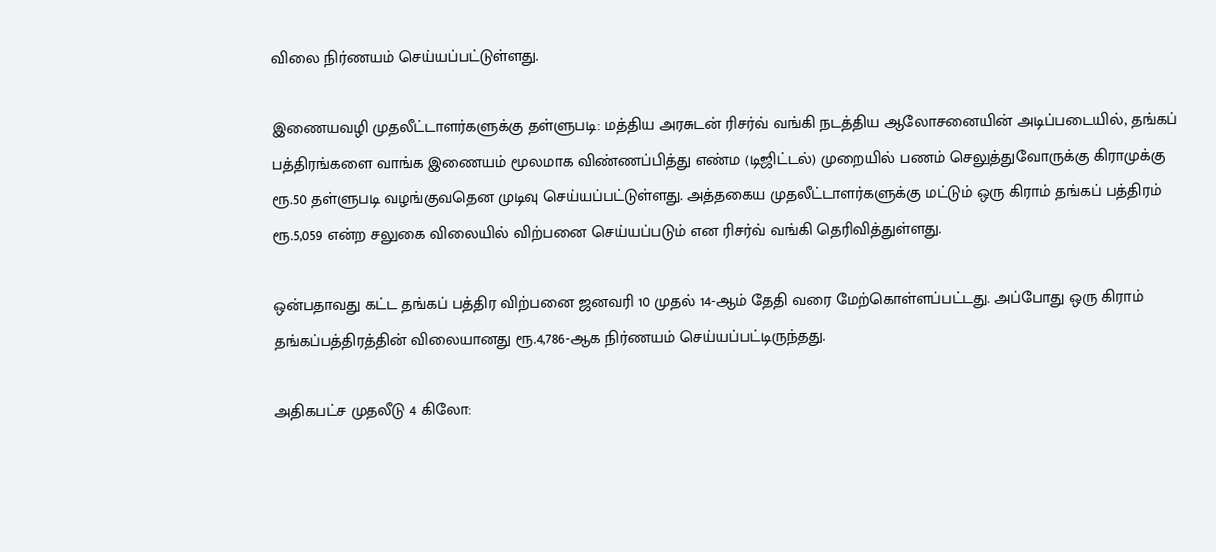விலை நிர்ணயம் செய்யப்பட்டுள்ளது.

இணையவழி முதலீட்டாளர்களுக்கு தள்ளுபடி: மத்திய அரசுடன் ரிசர்வ் வங்கி நடத்திய ஆலோசனையின் அடிப்படையில், தங்கப் பத்திரங்களை வாங்க இணையம் மூலமாக விண்ணப்பித்து எண்ம (டிஜிட்டல்) முறையில் பணம் செலுத்துவோருக்கு கிராமுக்கு ரூ.50 தள்ளுபடி வழங்குவதென முடிவு செய்யப்பட்டுள்ளது. அத்தகைய முதலீட்டாளர்களுக்கு மட்டும் ஒரு கிராம் தங்கப் பத்திரம் ரூ.5,059 என்ற சலுகை விலையில் விற்பனை செய்யப்படும் என ரிசர்வ் வங்கி தெரிவித்துள்ளது.

ஒன்பதாவது கட்ட தங்கப் பத்திர விற்பனை ஜனவரி 10 முதல் 14-ஆம் தேதி வரை மேற்கொள்ளப்பட்டது. அப்போது ஒரு கிராம் தங்கப்பத்திரத்தின் விலையானது ரூ.4,786-ஆக நிர்ணயம் செய்யப்பட்டிருந்தது.

அதிகபட்ச முதலீடு 4 கிலோ: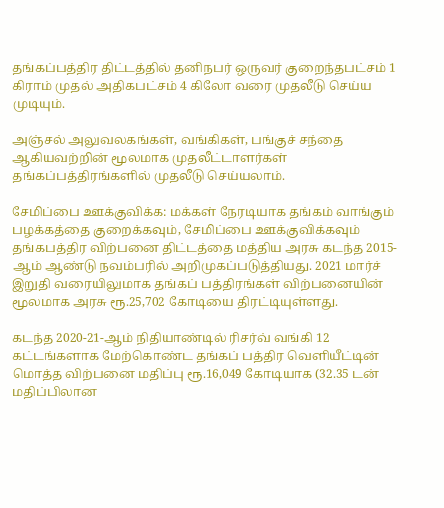தங்கப்பத்திர திட்டத்தில் தனிநபர் ஒருவர் குறைந்தபட்சம் 1 கிராம் முதல் அதிகபட்சம் 4 கிலோ வரை முதலீடு செய்ய முடியும்.

அஞ்சல் அலுவலகங்கள், வங்கிகள், பங்குச் சந்தை ஆகியவற்றின் மூலமாக முதலீட்டாளர்கள் தங்கப்பத்திரங்களில் முதலீடு செய்யலாம்.

சேமிப்பை ஊக்குவிக்க: மக்கள் நேரடியாக தங்கம் வாங்கும் பழக்கத்தை குறைக்கவும், சேமிப்பை ஊக்குவிக்கவும் தங்கபத்திர விற்பனை திட்டத்தை மத்திய அரசு கடந்த 2015-ஆம் ஆண்டு நவம்பரில் அறிமுகப்படுத்தியது. 2021 மார்ச் இறுதி வரையிலுமாக தங்கப் பத்திரங்கள் விற்பனையின் மூலமாக அரசு ரூ.25,702 கோடியை திரட்டியுள்ளது.

கடந்த 2020-21-ஆம் நிதியாண்டில் ரிசர்வ் வங்கி 12 கட்டங்களாக மேற்கொண்ட தங்கப் பத்திர வெளியீட்டின் மொத்த விற்பனை மதிப்பு ரூ.16,049 கோடியாக (32.35 டன் மதிப்பிலான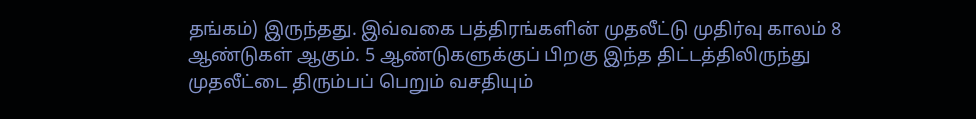தங்கம்) இருந்தது. இவ்வகை பத்திரங்களின் முதலீட்டு முதிர்வு காலம் 8 ஆண்டுகள் ஆகும். 5 ஆண்டுகளுக்குப் பிறகு இந்த திட்டத்திலிருந்து முதலீட்டை திரும்பப் பெறும் வசதியும்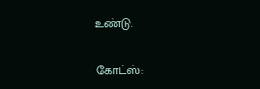உண்டு.

கோட்ஸ்: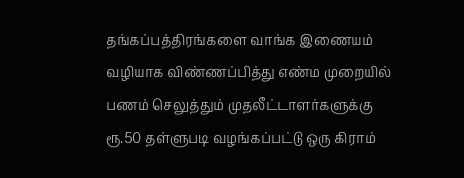தங்கப்பத்திரங்களை வாங்க இணையம் வழியாக விண்ணப்பித்து எண்ம முறையில் பணம் செலுத்தும் முதலீட்டாளர்களுக்கு ரூ.50 தள்ளுபடி வழங்கப்பட்டு ஒரு கிராம்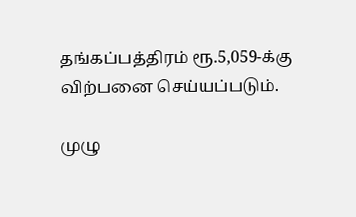தங்கப்பத்திரம் ரூ.5,059-க்கு விற்பனை செய்யப்படும்.

முழு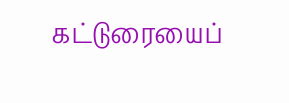கட்டுரையைப்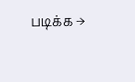படிக்க →